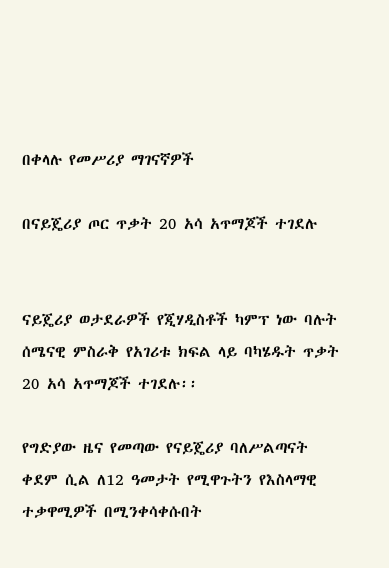በቀላሉ የመሥሪያ ማገናኛዎች

በናይጄሪያ ጦር ጥቃት 20 አሳ አጥማጆች ተገደሉ


ናይጄሪያ ወታደራዎች የጂሃዲስቶች ካምፕ ነው ባሉት ሰሜናዊ ምስራቅ የአገሪቱ ክፍል ላይ ባካሄዱት ጥቃት 20 አሳ አጥማጆች ተገደሉ፡፡

የግድያው ዜና የመጣው የናይጄሪያ ባለሥልጣናት ቀደም ሲል ለ12 ዓመታት የሚዋጉትን የእስላማዊ ተቃዋሚዎች በሚንቀሳቀሱበት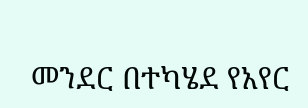መንደር በተካሄደ የአየር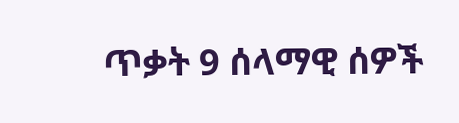ጥቃት 9 ሰላማዊ ሰዎች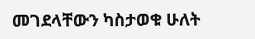መገደላቸውን ካስታወቁ ሁለት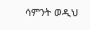ሳምንት ወዲህ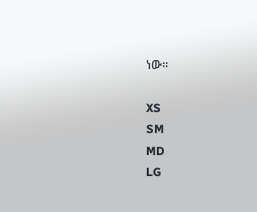ነው፡፡

XS
SM
MD
LG